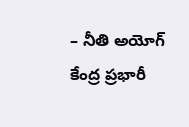– నీతి అయోగ్ కేంద్ర ప్రభారీ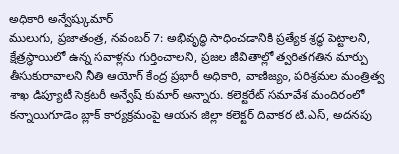అధికారి అన్వేష్కుమార్
ములుగు, ప్రజాతంత్ర, నవంబర్ 7: అభివృద్ధి సాధించడానికి ప్రత్యేక శ్రద్ధ పెట్టాలని, క్షేత్రస్థాయిలో ఉన్న సవాళ్లను గుర్తించాలని, ప్రజల జీవితాల్లో త్వరితగతిన మార్పు తీసుకురావాలని నీతి ఆయోగ్ కేంద్ర ప్రభారీ అధికారి, వాణిజ్యం, పరిశ్రమల మంత్రిత్వ శాఖ డిప్యూటీ సెక్రటరీ అన్వేష్ కుమార్ అన్నారు. కలెక్టరేట్ సమావేశ మందిరంలో కన్నాయిగూడెం బ్లాక్ కార్యక్రమంపై ఆయన జిల్లా కలెక్టర్ దివాకర టి.ఎస్, అదనపు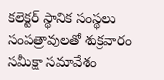కలెక్టర్ స్థానిక సంస్థలు సంపత్రావులతో శుక్రవారం సమీక్షా సమావేశం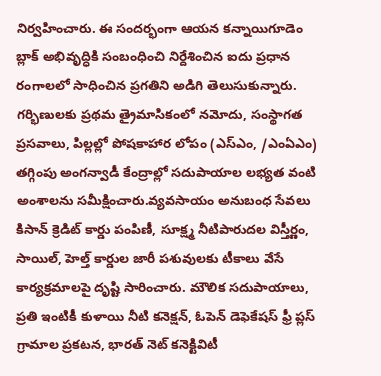నిర్వహించారు. ఈ సందర్భంగా ఆయన కన్నాయిగూడెం బ్లాక్ అభివృద్ధికి సంబంధించి నిర్దేశించిన ఐదు ప్రధాన రంగాలలో సాధించిన ప్రగతిని అడిగి తెలుసుకున్నారు. గర్భిణులకు ప్రథమ త్రైమాసికంలో నమోదు, సంస్థాగత ప్రసవాలు, పిల్లల్లో పోషకాహార లోపం (ఎస్ఎం, /ఎంఏఎం) తగ్గింపు అంగన్వాడీ కేంద్రాల్లో సదుపాయాల లభ్యత వంటి అంశాలను సమీక్షించారు.వ్యవసాయం అనుబంధ సేవలు కిసాన్ క్రెడిట్ కార్డు పంపిణీ, సూక్ష్మ నీటిపారుదల విస్తీర్ణం, సాయిల్, హెల్త్ కార్డుల జారీ పశువులకు టీకాలు వేసే కార్యక్రమాలపై దృష్టి సారించారు. మౌలిక సదుపాయాలు, ప్రతి ఇంటికీ కుళాయి నీటి కనెక్షన్, ఓపెన్ డెఫెకేషస్ ఫ్రీ ప్లస్ గ్రామాల ప్రకటన, భారత్ నెట్ కనెక్టివిటీ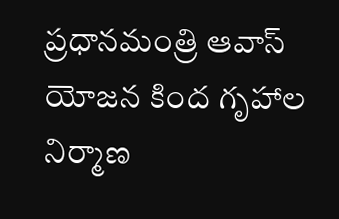ప్రధానమంత్రి ఆవాస్ యోజన కింద గృహాల నిర్మాణ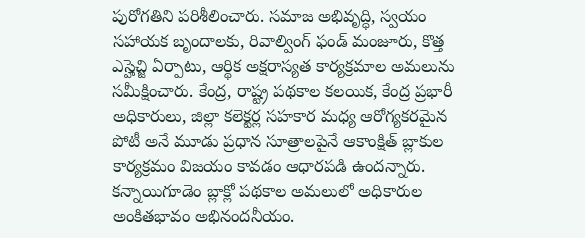పురోగతిని పరిశీలించారు. సమాజ అభివృద్ధి, స్వయం సహాయక బృందాలకు, రివాల్వింగ్ ఫండ్ మంజూరు, కొత్త ఎస్హెచ్జి ఏర్పాటు, ఆర్థిక అక్షరాస్యత కార్యక్రమాల అమలును సమీక్షించారు. కేంద్ర, రాష్ట్ర పథకాల కలయిక, కేంద్ర ప్రభారీ అధికారులు, జిల్లా కలెక్టర్ల సహకార మధ్య ఆరోగ్యకరమైన పోటీ అనే మూడు ప్రధాన సూత్రాలపైనే ఆకాంక్షిత్ బ్లాకుల కార్యక్రమం విజయం కావడం ఆధారపడి ఉందన్నారు. కన్నాయిగూడెం బ్లాక్లో పథకాల అమలులో అధికారుల అంకితభావం అభినందనీయం.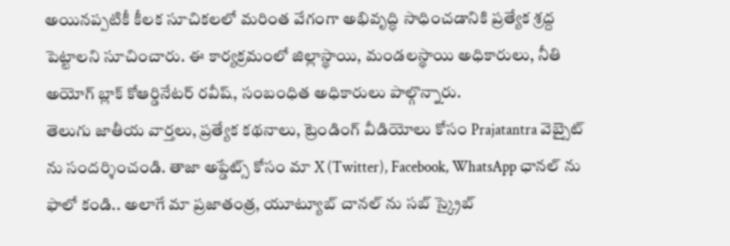అయినప్పటికీ కీలక సూచికలలో మరింత వేగంగా అభివృద్ధి సాధించడానికి ప్రత్యేక శ్రద్ద పెట్టాలని సూచించారు. ఈ కార్యక్రమంలో జిల్లాస్థాయి, మండలస్థాయి అధికారులు, నీతి అయోగ్ బ్లాక్ కోఆర్డినేటర్ రవీష్, సంబంధిత అధికారులు పాల్గొన్నారు.
తెలుగు జాతీయ వార్తలు, ప్రత్యేక కథనాలు, ట్రెండింగ్ వీడియోలు కోసం Prajatantra వెబ్సైట్ ను సందర్శించండి. తాజా అప్డేట్స్ కోసం మా X (Twitter), Facebook, WhatsApp ఛానల్ ను ఫాలో కండి.. అలాగే మా ప్రజాతంత్ర, యూట్యూబ్ చానల్ ను సబ్ స్క్రైబ్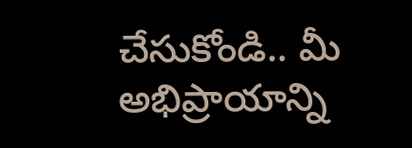చేసుకోండి.. మీ అభిప్రాయాన్ని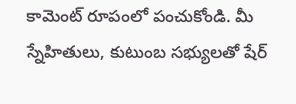కామెంట్ రూపంలో పంచుకోండి. మీ స్నేహితులు, కుటుంబ సభ్యులతో షేర్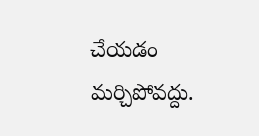చేయడం మర్చిపోవద్దు.